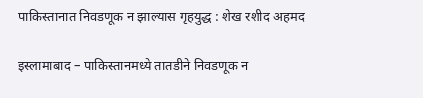पाकिस्तानात निवडणूक न झाल्यास गृहयुद्ध : शेख रशीद अहमद

इस्लामाबाद – पाकिस्तानमध्ये तातडीने निवडणूक न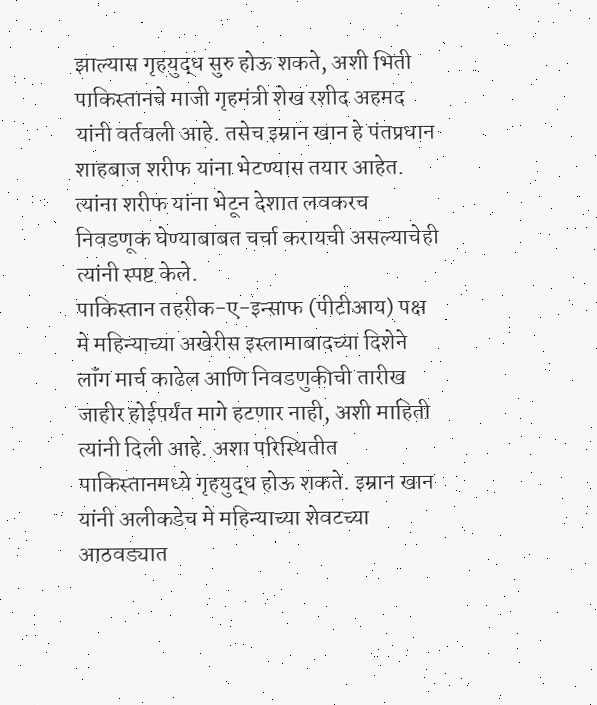झाल्यास गृहयुद्ध सुरु होऊ शकते, अशी भिती पाकिस्तानचे माजी गृहमंत्री शेख रशीद अहमद यांनी वर्तवली आहे. तसेच इम्रान खान हे पंतप्रधान शाहबाज शरीफ यांना भेटण्यास तयार आहेत. त्यांना शरीफ यांना भेटून देशात लवकरच निवडणूक घेण्याबाबत चर्चा करायची असल्याचेही त्यांनी स्पष्ट केले.
पाकिस्तान तहरीक-ए-इन्साफ (पीटीआय) पक्ष मे महिन्याच्या अखेरीस इस्लामाबादच्या दिशेने लॉंग मार्च काढेल आणि निवडणुकीची तारीख जाहीर होईपर्यंत मागे हटणार नाही, अशी माहिती त्यांनी दिली आहे. अशा परिस्थितीत पाकिस्तानमध्ये गृहयुद्ध होऊ शकते. इम्रान खान यांनी अलीकडेच मे महिन्याच्या शेवटच्या आठवड्यात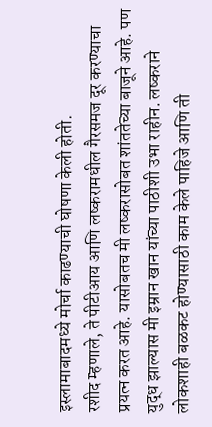इस्लामाबादमध्ये मोर्चा काढण्याची घोषणा केली होती.
रशीद म्हणाले, ते पीटीआय आणि लष्करामधील गैरसमज दूर करण्याचा प्रयत्न करत आहे. यासोबतच मी लष्करासोबत शांततेच्या बाजूने आहे. पण युद्ध झाल्यास मी इम्रान खान यांच्या पाठीशी उभा राहीन. लष्कराने लोकशाही बळकट होण्यासाठी काम केले पाहिजे आणि ती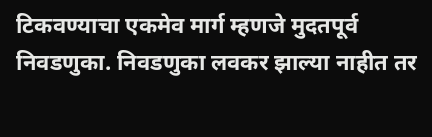टिकवण्याचा एकमेव मार्ग म्हणजे मुदतपूर्व निवडणुका. निवडणुका लवकर झाल्या नाहीत तर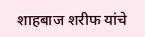शाहबाज शरीफ यांचे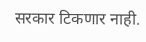सरकार टिकणार नाही.